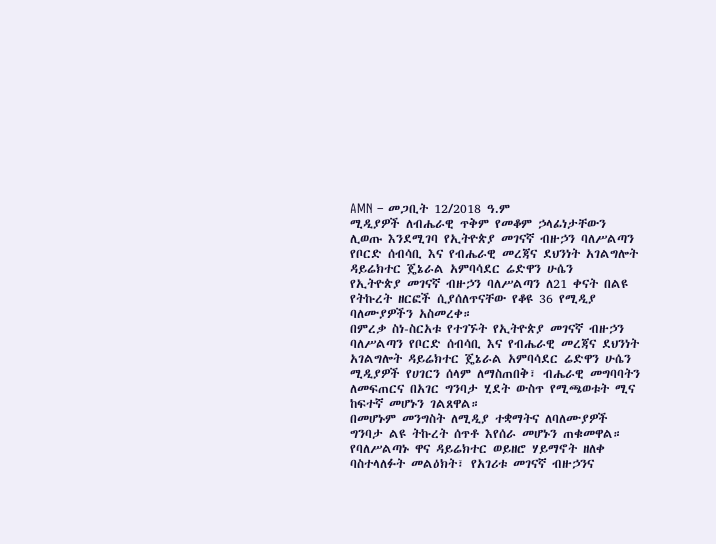AMN – መጋቢት 12/2018 ዓ.ም
ሚዲያዎች ለብሔራዊ ጥቅም የመቆም ኃላፊነታቸውን ሊወጡ እንደሚገባ የኢትዮጵያ መገናኛ ብዙኃን ባለሥልጣን የቦርድ ሰብሳቢ እና የብሔራዊ መረጃና ደህንነት አገልግሎት ዳይሬክተር ጄኔራል አምባሳደር ሬድዋን ሁሴን
የኢትዮጵያ መገናኛ ብዙኃን ባለሥልጣን ለ21 ቀናት በልዩ የትኩረት ዘርፎች ሲያሰለጥናቸው የቆዩ 36 የሚዲያ ባለሙያዎችን አስመረቀ።
በምረቃ ስነ-ስርአቱ የተገኙት የኢትዮጵያ መገናኛ ብዙኃን ባለሥልጣን የቦርድ ሰብሳቢ እና የብሔራዊ መረጃና ደህንነት አገልግሎት ዳይሬክተር ጄኔራል አምባሳደር ሬድዋን ሁሴን ሚዲያዎች የሀገርን ሰላም ለማስጠበቅ፣ ብሔራዊ መግባባትን ለመፍጠርና በአገር ግንባታ ሂደት ውስጥ የሚጫወቱት ሚና ከፍተኛ መሆኑን ገልጸዋል።
በመሆኑም መንግስት ለሚዲያ ተቋማትና ለባለሙያዎች ግንባታ ልዩ ትኩረት ሰጥቶ እየሰራ መሆኑን ጠቁመዋል።
የባለሥልጣኑ ዋና ዳይሬክተር ወይዘሮ ሃይማኖት ዘለቀ ባስተላለፉት መልዕክት፣ የአገሪቱ መገናኛ ብዙኃንና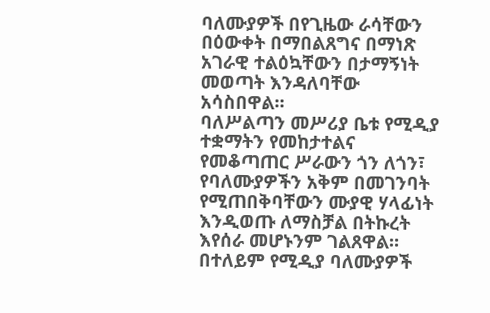ባለሙያዎች በየጊዜው ራሳቸውን በዕውቀት በማበልጸግና በማነጽ አገራዊ ተልዕኳቸውን በታማኝነት መወጣት እንዳለባቸው አሳስበዋል።
ባለሥልጣን መሥሪያ ቤቱ የሚዲያ ተቋማትን የመከታተልና የመቆጣጠር ሥራውን ጎን ለጎን፣ የባለሙያዎችን አቅም በመገንባት የሚጠበቅባቸውን ሙያዊ ሃላፊነት እንዲወጡ ለማስቻል በትኩረት እየሰራ መሆኑንም ገልጸዋል።
በተለይም የሚዲያ ባለሙያዎች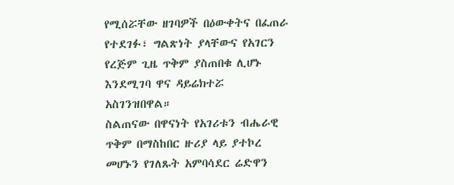የሚሰሯቸው ዘገባዎች በዕውቀትና በፈጠራ የተደገፉ፣ ግልጽነት ያላቸውና የአገርን የረጅም ጊዜ ጥቅም ያስጠበቁ ሊሆኑ እንደሚገባ ዋና ዳይሬክተሯ አስገንዝበዋል።
ስልጠናው በዋናነት የአገሪቱን ብሔራዊ ጥቅም በማስከበር ዙሪያ ላይ ያተኮረ መሆኑን የገለጹት አምባሳደር ሬድዋን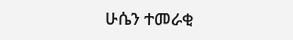ሁሴን ተመራቂ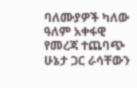ባለሙያዎች ካለው ዓለም አቀፋዊ የመረጃ ተጨባጭ ሁኔታ ጋር ራሳቸውን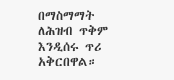በማስማማት ለሕዝብ ጥቅም እንዲሰሩ ጥሪ አቅርበዋል።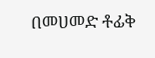በመሀመድ ቶፊቅ